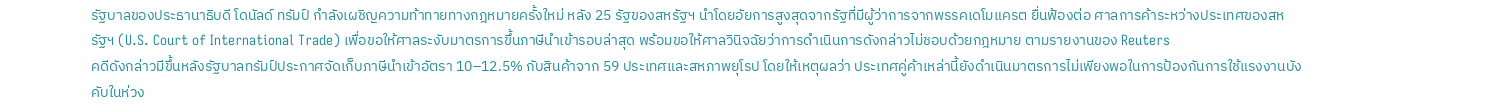รัฐบาลของประธานาธิบดี โดนัลด์ ทรัมป์ กำลังเผชิญความท้าทายทางกฎหมายครั้งใหม่ หลัง 25 รัฐของสหรัฐฯ นำโดยอัยการสูงสุดจากรัฐที่มีผู้ว่าการจากพรรคเดโมแครต ยื่นฟ้องต่อ ศาลการค้าระหว่างประเทศของสหรัฐฯ (U.S. Court of International Trade) เพื่อขอให้ศาลระงับมาตรการขึ้นภาษีนำเข้ารอบล่าสุด พร้อมขอให้ศาลวินิจฉัยว่าการดำเนินการดังกล่าวไม่ชอบด้วยกฎหมาย ตามรายงานของ Reuters
คดีดังกล่าวมีขึ้นหลังรัฐบาลทรัมป์ประกาศจัดเก็บภาษีนำเข้าอัตรา 10–12.5% กับสินค้าจาก 59 ประเทศและสหภาพยุโรป โดยให้เหตุผลว่า ประเทศคู่ค้าเหล่านี้ยังดำเนินมาตรการไม่เพียงพอในการป้องกันการใช้แรงงานบังคับในห่วง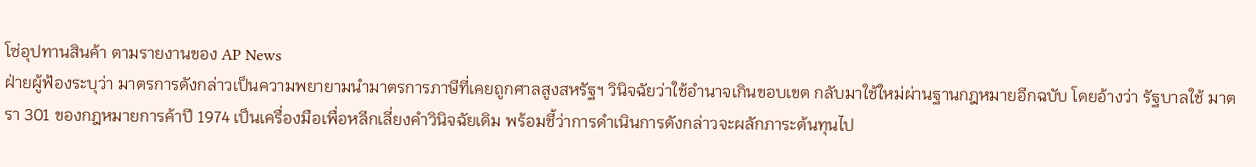โซ่อุปทานสินค้า ตามรายงานของ AP News
ฝ่ายผู้ฟ้องระบุว่า มาตรการดังกล่าวเป็นความพยายามนำมาตรการภาษีที่เคยถูกศาลสูงสหรัฐฯ วินิจฉัยว่าใช้อำนาจเกินขอบเขต กลับมาใช้ใหม่ผ่านฐานกฎหมายอีกฉบับ โดยอ้างว่า รัฐบาลใช้ มาตรา 301 ของกฎหมายการค้าปี 1974 เป็นเครื่องมือเพื่อหลีกเลี่ยงคำวินิจฉัยเดิม พร้อมชี้ว่าการดำเนินการดังกล่าวจะผลักภาระต้นทุนไป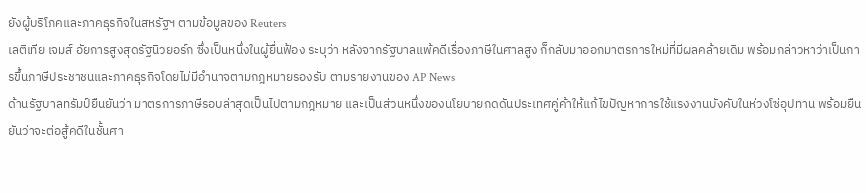ยังผู้บริโภคและภาคธุรกิจในสหรัฐฯ ตามข้อมูลของ Reuters
เลติเทีย เจมส์ อัยการสูงสุดรัฐนิวยอร์ก ซึ่งเป็นหนึ่งในผู้ยื่นฟ้อง ระบุว่า หลังจากรัฐบาลแพ้คดีเรื่องภาษีในศาลสูง ก็กลับมาออกมาตรการใหม่ที่มีผลคล้ายเดิม พร้อมกล่าวหาว่าเป็นการขึ้นภาษีประชาชนและภาคธุรกิจโดยไม่มีอำนาจตามกฎหมายรองรับ ตามรายงานของ AP News
ด้านรัฐบาลทรัมป์ยืนยันว่า มาตรการภาษีรอบล่าสุดเป็นไปตามกฎหมาย และเป็นส่วนหนึ่งของนโยบายกดดันประเทศคู่ค้าให้แก้ไขปัญหาการใช้แรงงานบังคับในห่วงโซ่อุปทาน พร้อมยืนยันว่าจะต่อสู้คดีในชั้นศา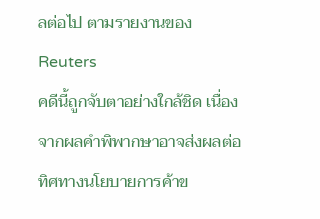ลต่อไป ตามรายงานของ Reuters
คดีนี้ถูกจับตาอย่างใกล้ชิด เนื่องจากผลคำพิพากษาอาจส่งผลต่อทิศทางนโยบายการค้าข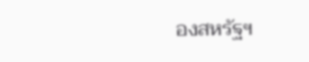องสหรัฐฯ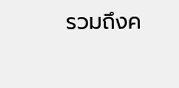รวมถึงค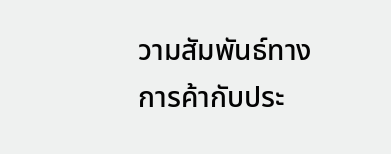วามสัมพันธ์ทางการค้ากับประ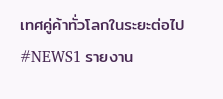เทศคู่ค้าทั่วโลกในระยะต่อไป
#NEWS1 รายงาน